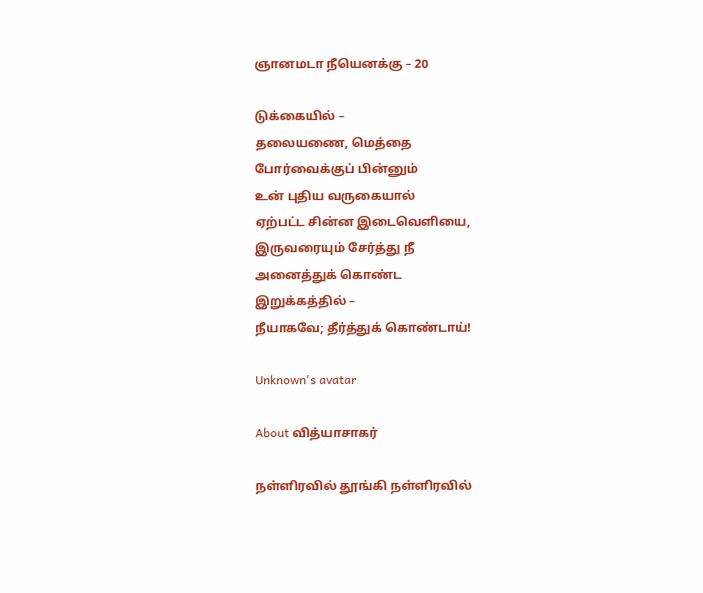ஞானமடா நீயெனக்கு – 20

டுக்கையில் –
தலையணை, மெத்தை
போர்வைக்குப் பின்னும்
உன் புதிய வருகையால்
ஏற்பட்ட சின்ன இடைவெளியை,
இருவரையும் சேர்த்து நீ
அனைத்துக் கொண்ட
இறுக்கத்தில் –
நீயாகவே; தீர்த்துக் கொண்டாய்!

Unknown's avatar

About வித்யாசாகர்

நள்ளிரவில் தூங்கி நள்ளிரவில்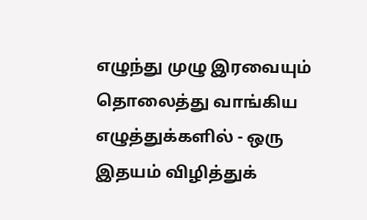எழுந்து முழு இரவையும் தொலைத்து வாங்கிய எழுத்துக்களில் - ஒரு இதயம் விழித்துக்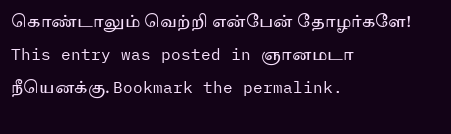கொண்டாலும் வெற்றி என்பேன் தோழர்களே!
This entry was posted in ஞானமடா நீயெனக்கு. Bookmark the permalink.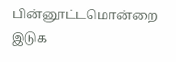பின்னூட்டமொன்றை இடுக